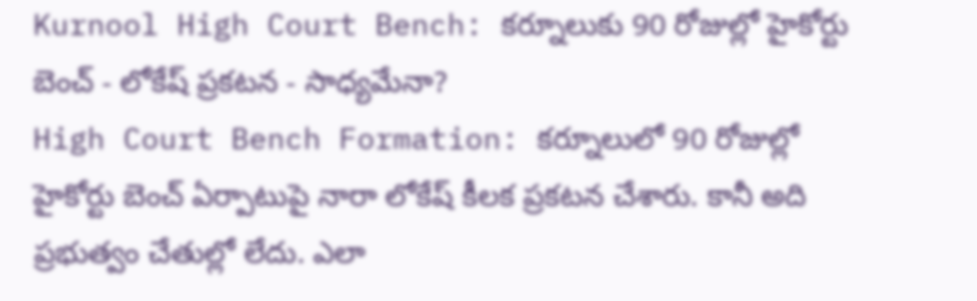Kurnool High Court Bench: కర్నూలుకు 90 రోజుల్లో హైకోర్టు బెంచ్ - లోకేష్ ప్రకటన - సాధ్యమేనా?
High Court Bench Formation: కర్నూలులో 90 రోజుల్లో హైకోర్టు బెంచ్ ఏర్పాటుపై నారా లోకేష్ కీలక ప్రకటన చేశారు. కానీ అది ప్రభుత్వం చేతుల్లో లేదు. ఎలా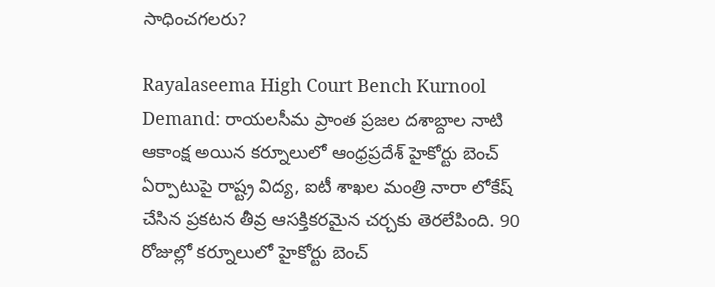సాధించగలరు?

Rayalaseema High Court Bench Kurnool Demand: రాయలసీమ ప్రాంత ప్రజల దశాబ్దాల నాటి ఆకాంక్ష అయిన కర్నూలులో ఆంధ్రప్రదేశ్ హైకోర్టు బెంచ్ ఏర్పాటుపై రాష్ట్ర విద్య, ఐటీ శాఖల మంత్రి నారా లోకేష్ చేసిన ప్రకటన తీవ్ర ఆసక్తికరమైన చర్చకు తెరలేపింది. 90 రోజుల్లో కర్నూలులో హైకోర్టు బెంచ్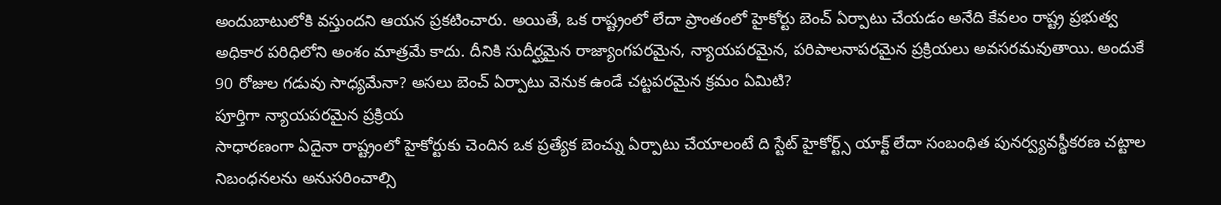అందుబాటులోకి వస్తుందని ఆయన ప్రకటించారు. అయితే, ఒక రాష్ట్రంలో లేదా ప్రాంతంలో హైకోర్టు బెంచ్ ఏర్పాటు చేయడం అనేది కేవలం రాష్ట్ర ప్రభుత్వ అధికార పరిధిలోని అంశం మాత్రమే కాదు. దీనికి సుదీర్ఘమైన రాజ్యాంగపరమైన, న్యాయపరమైన, పరిపాలనాపరమైన ప్రక్రియలు అవసరమవుతాయి. అందుకే 90 రోజుల గడువు సాధ్యమేనా? అసలు బెంచ్ ఏర్పాటు వెనుక ఉండే చట్టపరమైన క్రమం ఏమిటి?
పూర్తిగా న్యాయపరమైన ప్రక్రియ
సాధారణంగా ఏదైనా రాష్ట్రంలో హైకోర్టుకు చెందిన ఒక ప్రత్యేక బెంచ్ను ఏర్పాటు చేయాలంటే ది స్టేట్ హైకోర్ట్స్ యాక్ట్ లేదా సంబంధిత పునర్వ్యవస్థీకరణ చట్టాల నిబంధనలను అనుసరించాల్సి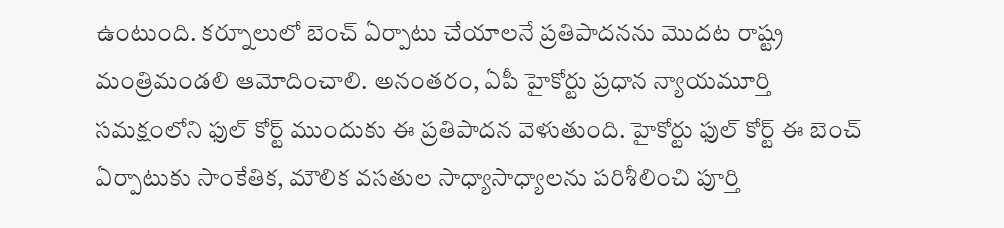ఉంటుంది. కర్నూలులో బెంచ్ ఏర్పాటు చేయాలనే ప్రతిపాదనను మొదట రాష్ట్ర మంత్రిమండలి ఆమోదించాలి. అనంతరం, ఏపీ హైకోర్టు ప్రధాన న్యాయమూర్తి సమక్షంలోని ఫుల్ కోర్ట్ ముందుకు ఈ ప్రతిపాదన వెళుతుంది. హైకోర్టు ఫుల్ కోర్ట్ ఈ బెంచ్ ఏర్పాటుకు సాంకేతిక, మౌలిక వసతుల సాధ్యాసాధ్యాలను పరిశీలించి పూర్తి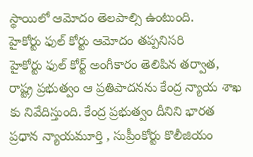స్థాయిలో ఆమోదం తెలపాల్సి ఉంటుంది.
హైకోర్టు ఫుల్ కోర్టు ఆమోదం తప్పనిసరి
హైకోర్టు ఫుల్ కోర్ట్ అంగీకారం తెలిపిన తర్వాత, రాష్ట్ర ప్రభుత్వం ఆ ప్రతిపాదనను కేంద్ర న్యాయ శాఖ కు నివేదిస్తుంది. కేంద్ర ప్రభుత్వం దీనిని భారత ప్రధాన న్యాయమూర్తి , సుప్రీంకోర్టు కొలీజియం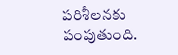పరిశీలనకు పంపుతుంది.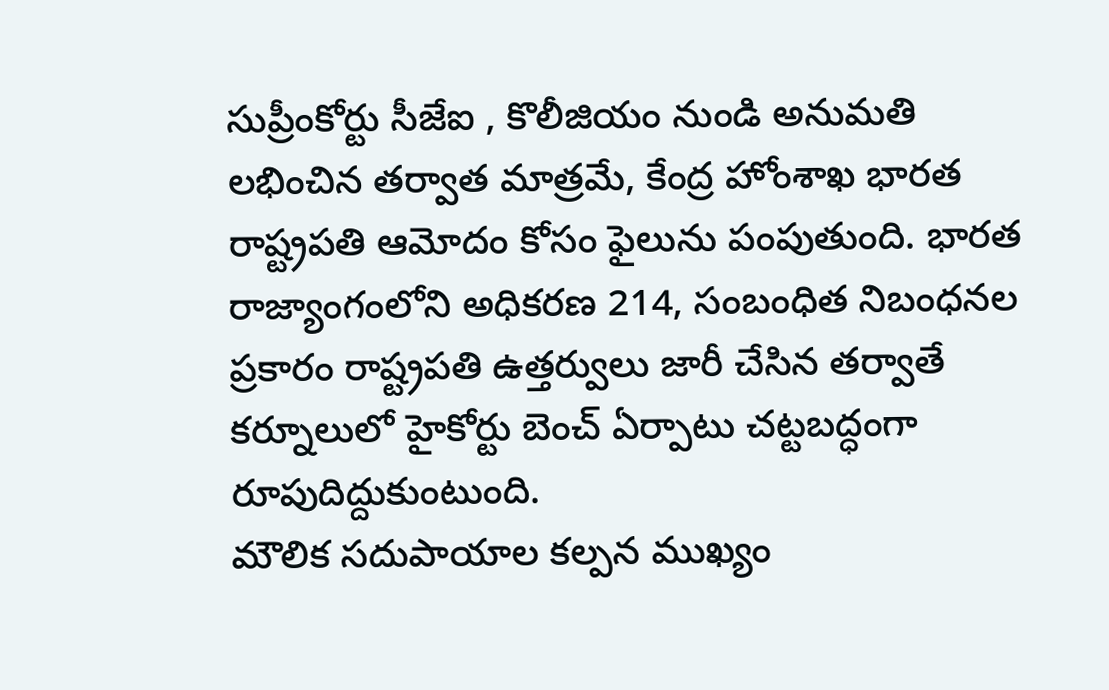సుప్రీంకోర్టు సీజేఐ , కొలీజియం నుండి అనుమతి లభించిన తర్వాత మాత్రమే, కేంద్ర హోంశాఖ భారత రాష్ట్రపతి ఆమోదం కోసం ఫైలును పంపుతుంది. భారత రాజ్యాంగంలోని అధికరణ 214, సంబంధిత నిబంధనల ప్రకారం రాష్ట్రపతి ఉత్తర్వులు జారీ చేసిన తర్వాతే కర్నూలులో హైకోర్టు బెంచ్ ఏర్పాటు చట్టబద్ధంగా రూపుదిద్దుకుంటుంది.
మౌలిక సదుపాయాల కల్పన ముఖ్యం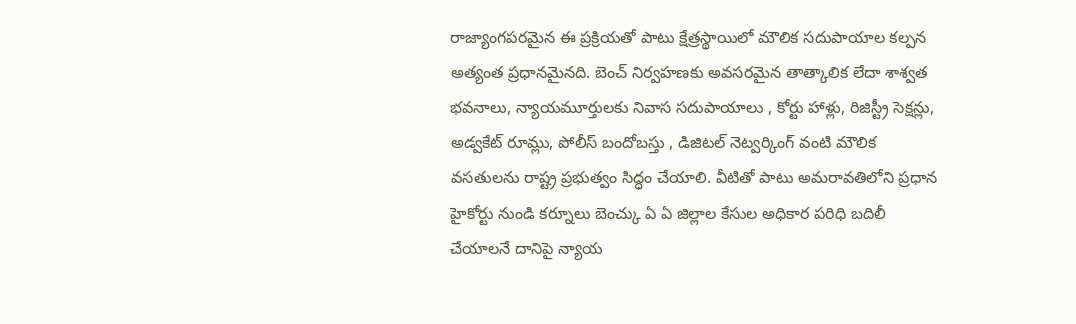రాజ్యాంగపరమైన ఈ ప్రక్రియతో పాటు క్షేత్రస్థాయిలో మౌలిక సదుపాయాల కల్పన అత్యంత ప్రధానమైనది. బెంచ్ నిర్వహణకు అవసరమైన తాత్కాలిక లేదా శాశ్వత భవనాలు, న్యాయమూర్తులకు నివాస సదుపాయాలు , కోర్టు హాళ్లు, రిజిస్ట్రీ సెక్షన్లు, అడ్వకేట్ రూమ్లు, పోలీస్ బందోబస్తు , డిజిటల్ నెట్వర్కింగ్ వంటి మౌలిక వసతులను రాష్ట్ర ప్రభుత్వం సిద్ధం చేయాలి. వీటితో పాటు అమరావతిలోని ప్రధాన హైకోర్టు నుండి కర్నూలు బెంచ్కు ఏ ఏ జిల్లాల కేసుల అధికార పరిధి బదిలీ చేయాలనే దానిపై న్యాయ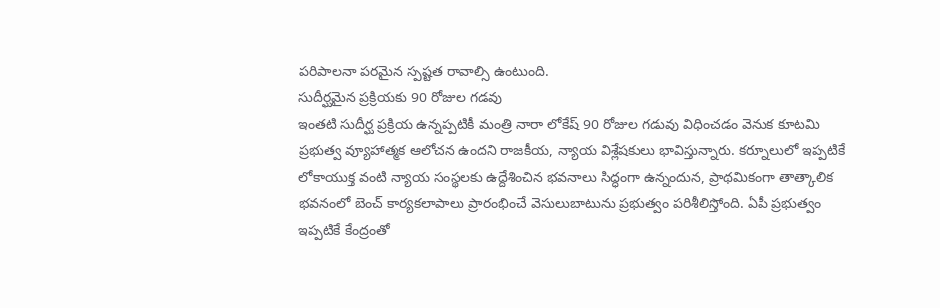పరిపాలనా పరమైన స్పష్టత రావాల్సి ఉంటుంది.
సుదీర్ఘమైన ప్రక్రియకు 90 రోజుల గడవు
ఇంతటి సుదీర్ఘ ప్రక్రియ ఉన్నప్పటికీ మంత్రి నారా లోకేష్ 90 రోజుల గడువు విధించడం వెనుక కూటమి ప్రభుత్వ వ్యూహాత్మక ఆలోచన ఉందని రాజకీయ, న్యాయ విశ్లేషకులు భావిస్తున్నారు. కర్నూలులో ఇప్పటికే లోకాయుక్త వంటి న్యాయ సంస్థలకు ఉద్దేశించిన భవనాలు సిద్ధంగా ఉన్నందున, ప్రాథమికంగా తాత్కాలిక భవనంలో బెంచ్ కార్యకలాపాలు ప్రారంభించే వెసులుబాటును ప్రభుత్వం పరిశీలిస్తోంది. ఏపీ ప్రభుత్వం ఇప్పటికే కేంద్రంతో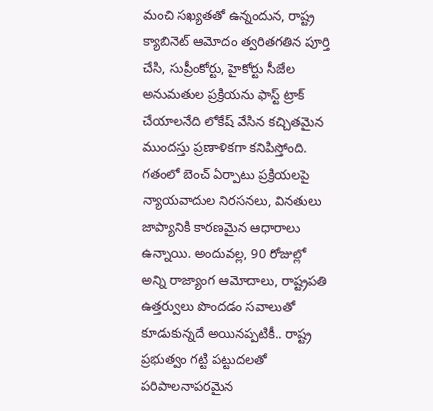మంచి సఖ్యతతో ఉన్నందున, రాష్ట్ర క్యాబినెట్ ఆమోదం త్వరితగతిన పూర్తి చేసి, సుప్రీంకోర్టు, హైకోర్టు సీజేల అనుమతుల ప్రక్రియను ఫాస్ట్ ట్రాక్ చేయాలనేది లోకేష్ వేసిన కచ్చితమైన ముందస్తు ప్రణాళికగా కనిపిస్తోంది. గతంలో బెంచ్ ఏర్పాటు ప్రక్రియలపై న్యాయవాదుల నిరసనలు, వినతులు జాప్యానికి కారణమైన ఆధారాలు ఉన్నాయి. అందువల్ల, 90 రోజుల్లో అన్ని రాజ్యాంగ ఆమోదాలు, రాష్ట్రపతి ఉత్తర్వులు పొందడం సవాలుతో కూడుకున్నదే అయినప్పటికీ.. రాష్ట్ర ప్రభుత్వం గట్టి పట్టుదలతో పరిపాలనాపరమైన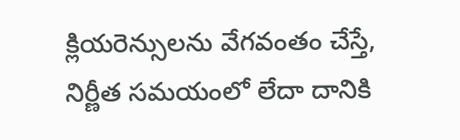క్లియరెన్సులను వేగవంతం చేస్తే, నిర్ణీత సమయంలో లేదా దానికి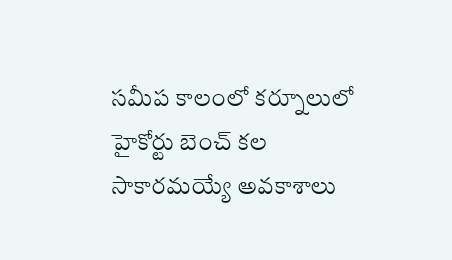సమీప కాలంలో కర్నూలులో హైకోర్టు బెంచ్ కల సాకారమయ్యే అవకాశాలు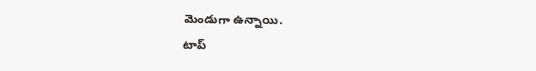మెండుగా ఉన్నాయి.
టాప్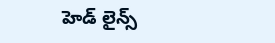హెడ్ లైన్స్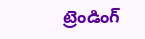ట్రెండింగ్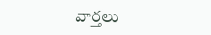వార్తలు